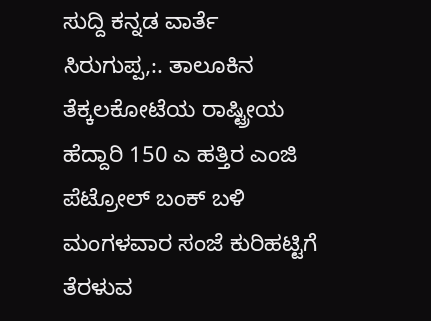ಸುದ್ದಿ ಕನ್ನಡ ವಾರ್ತೆ
ಸಿರುಗುಪ್ಪ,:. ತಾಲೂಕಿನ ತೆಕ್ಕಲಕೋಟೆಯ ರಾಷ್ಟ್ರೀಯ ಹೆದ್ದಾರಿ 150 ಎ ಹತ್ತಿರ ಎಂಜಿ ಪೆಟ್ರೋಲ್ ಬಂಕ್ ಬಳಿ ಮಂಗಳವಾರ ಸಂಜೆ ಕುರಿಹಟ್ಟಿಗೆ ತೆರಳುವ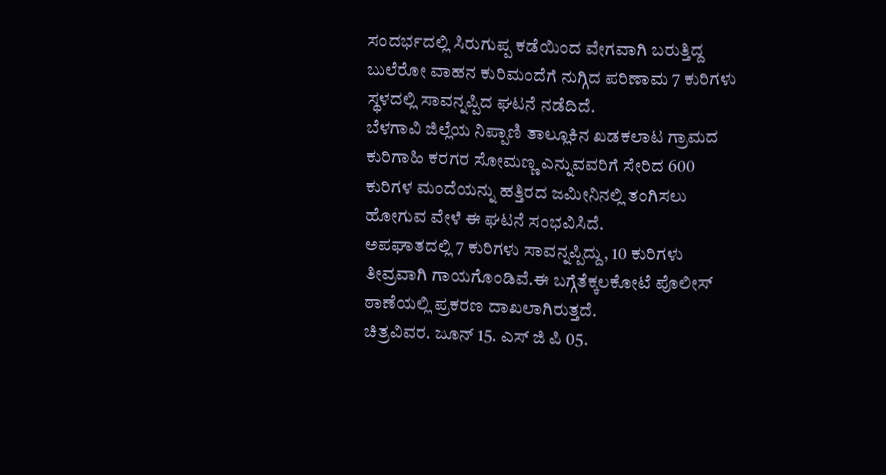ಸಂದರ್ಭದಲ್ಲಿ ಸಿರುಗುಪ್ಪ ಕಡೆಯಿಂದ ವೇಗವಾಗಿ ಬರುತ್ತಿದ್ದ ಬುಲೆರೋ ವಾಹನ ಕುರಿಮಂದೆಗೆ ನುಗ್ಗಿದ ಪರಿಣಾಮ 7 ಕುರಿಗಳು ಸ್ಥಳದಲ್ಲಿ ಸಾವನ್ನಪ್ಪಿದ ಘಟನೆ ನಡೆದಿದೆ.
ಬೆಳಗಾವಿ ಜಿಲ್ಲೆಯ ನಿಪ್ಪಾಣಿ ತಾಲ್ಲೂಕಿನ ಖಡಕಲಾಟ ಗ್ರಾಮದ ಕುರಿಗಾಹಿ ಕರಗರ ಸೋಮಣ್ಣ ಎನ್ನುವವರಿಗೆ ಸೇರಿದ 600 ಕುರಿಗಳ ಮಂದೆಯನ್ನು ಹತ್ತಿರದ ಜಮೀನಿನಲ್ಲಿ ತಂಗಿಸಲು ಹೋಗುವ ವೇಳೆ ಈ ಘಟನೆ ಸಂಭವಿಸಿದೆ.
ಅಪಘಾತದಲ್ಲಿ 7 ಕುರಿಗಳು ಸಾವನ್ನಪ್ಪಿದ್ದು, 10 ಕುರಿಗಳು ತೀವ್ರವಾಗಿ ಗಾಯಗೊಂಡಿವೆ.ಈ ಬಗ್ಗೆತೆಕ್ಕಲಕೋಟೆ ಪೊಲೀಸ್ ಠಾಣೆಯಲ್ಲಿ ಪ್ರಕರಣ ದಾಖಲಾಗಿರುತ್ತದೆ.
ಚಿತ್ರವಿವರ. ಜೂನ್ 15. ಎಸ್ ಜಿ ಪಿ 05.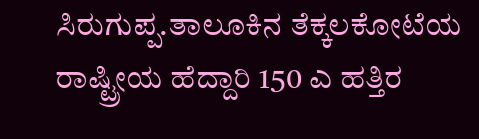ಸಿರುಗುಪ್ಪ.ತಾಲೂಕಿನ ತೆಕ್ಕಲಕೋಟೆಯ ರಾಷ್ಟ್ರೀಯ ಹೆದ್ದಾರಿ 150 ಎ ಹತ್ತಿರ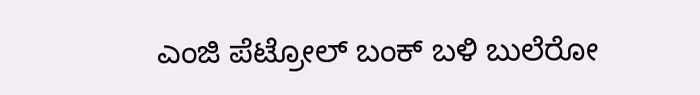ಎಂಜಿ ಪೆಟ್ರೋಲ್ ಬಂಕ್ ಬಳಿ ಬುಲೆರೋ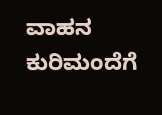ವಾಹನ ಕುರಿಮಂದೆಗೆ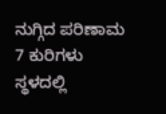ನುಗ್ಗಿದ ಪರಿಣಾಮ 7 ಕುರಿಗಳು ಸ್ಥಳದಲ್ಲಿ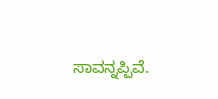ಸಾವನ್ನಪ್ಪಿವೆ.